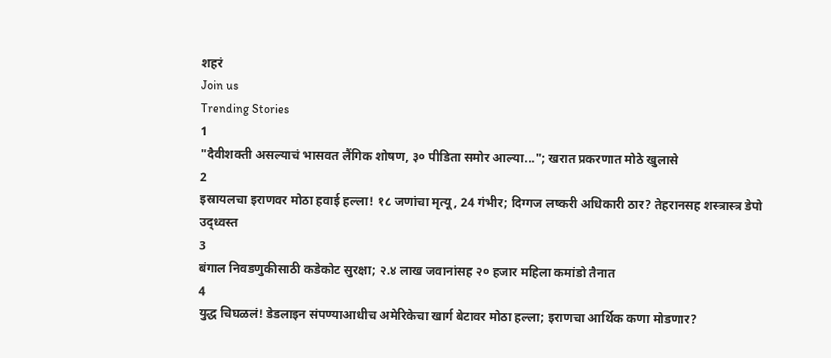शहरं
Join us
Trending Stories
1
"दैवीशक्ती असल्याचं भासवत लैंगिक शोषण, ३० पीडिता समोर आल्या..."; खरात प्रकरणात मोठे खुलासे
2
इस्रायलचा इराणवर मोठा हवाई हल्ला! १८ जणांचा मृत्यू, 24 गंभीर; दिग्गज लष्करी अधिकारी ठार? तेहरानसह शस्त्रास्त्र डेपो उद्ध्वस्त
3
बंगाल निवडणुकीसाठी कडेकोट सुरक्षा; २.४ लाख जवानांसह २० हजार महिला कमांडो तैनात
4
युद्ध चिघळलं! डेडलाइन संपण्याआधीच अमेरिकेचा खार्ग बेटावर मोठा हल्ला; इराणचा आर्थिक कणा मोडणार?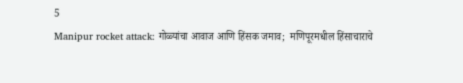5
Manipur rocket attack: गोळ्यांचा आवाज आणि हिंसक जमाव;  मणिपूरमधील हिंसाचाराचे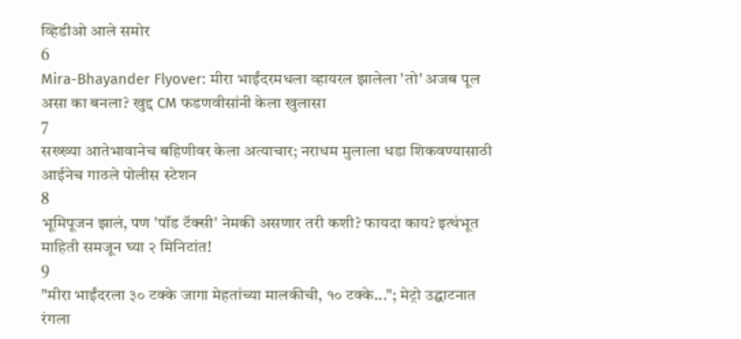व्हिडीओ आले समोर
6
Mira-Bhayander Flyover: मीरा भाईंदरमधला व्हायरल झालेला 'तो' अजब पूल असा का बनला? खुद्द CM फडणवीसांनी केला खुलासा
7
सख्ख्या आतेभावानेच बहिणीवर केला अत्याचार; नराधम मुलाला धडा शिकवण्यासाठी आईनेच गाठले पोलीस स्टेशन
8
भूमिपूजन झालं, पण 'पॉड टॅक्सी' नेमकी असणार तरी कशी? फायदा काय? इत्थंभूत माहिती समजून घ्या २ मिनिटांत!
9
"मीरा भाईंदरला ३० टक्के जागा मेहतांच्या मालकीची, १० टक्के..."; मेट्रो उद्घाटनात रंगला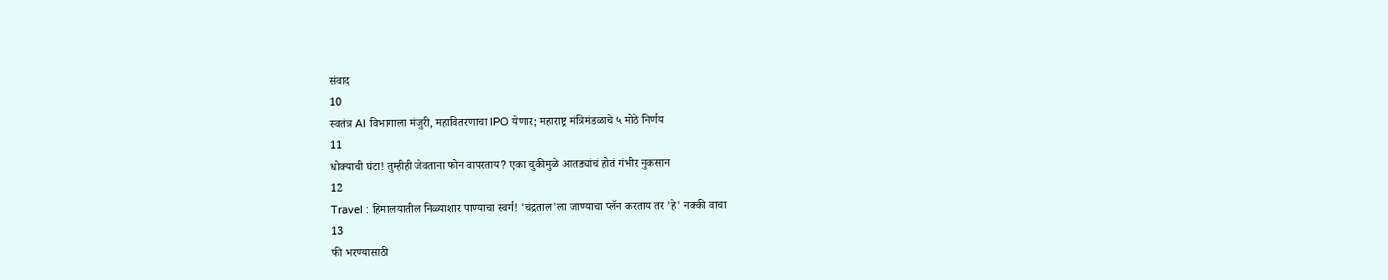संवाद
10
स्वतंत्र AI विभागाला मंजुरी, महावितरणाचा IPO येणार; महाराष्ट्र मंत्रिमंडळाचे ५ मोठे निर्णय
11
धोक्याची घंटा! तुम्हीही जेवताना फोन वापरताय? एका चुकीमुळे आतड्यांचं होतं गंभीर नुकसान
12
Travel : हिमालयातील निळ्याशार पाण्याचा स्वर्ग! 'चंद्रताल'ला जाण्याचा प्लॅन करताय तर 'हे' नक्की वाचा
13
फी भरण्यासाठी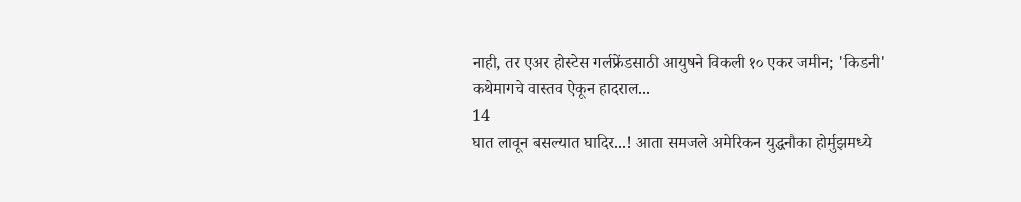नाही, तर एअर होस्टेस गर्लफ्रेंडसाठी आयुषने विकली १० एकर जमीन; 'किडनी' कथेमागचे वास्तव ऐकून हादराल...
14
घात लावून बसल्यात घादिर...! आता समजले अमेरिकन युद्धनौका होर्मुझमध्ये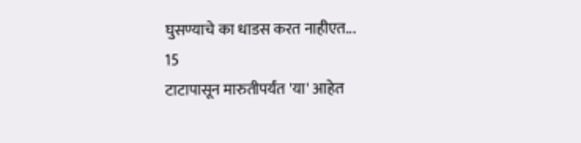घुसण्याचे का धाडस करत नाहीएत...
15
टाटापासून मारुतीपर्यंत 'या' आहेत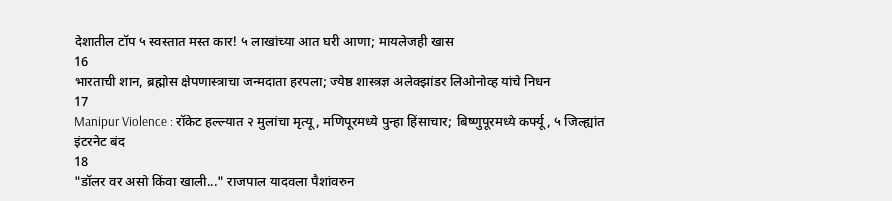देशातील टॉप ५ स्वस्तात मस्त कार! ५ लाखांच्या आत घरी आणा; मायलेजही खास
16
भारताची शान, ब्रह्मोस क्षेपणास्त्राचा जन्मदाता हरपला; ज्येष्ठ शास्त्रज्ञ अलेक्झांडर लिओनोव्ह यांचे निधन
17
Manipur Violence : रॉकेट हल्ल्यात २ मुलांचा मृत्यू, मणिपूरमध्ये पुन्हा हिंसाचार; बिष्णुपूरमध्ये कर्फ्यू, ५ जिल्ह्यांत इंटरनेट बंद
18
"डॉलर वर असो किंवा खाली..." राजपाल यादवला पैशांवरुन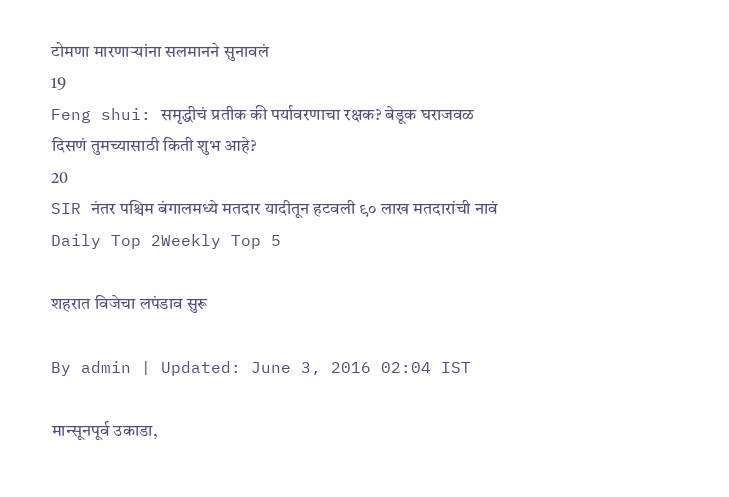टोमणा मारणाऱ्यांना सलमानने सुनावलं
19
Feng shui: समृद्धीचं प्रतीक की पर्यावरणाचा रक्षक? बेडूक घराजवळ दिसणं तुमच्यासाठी किती शुभ आहे?
20
SIR नंतर पश्चिम बंगालमध्ये मतदार यादीतून हटवली ९० लाख मतदारांची नावं
Daily Top 2Weekly Top 5

शहरात विजेचा लपंडाव सुरू

By admin | Updated: June 3, 2016 02:04 IST

मान्सूनपूर्व उकाडा,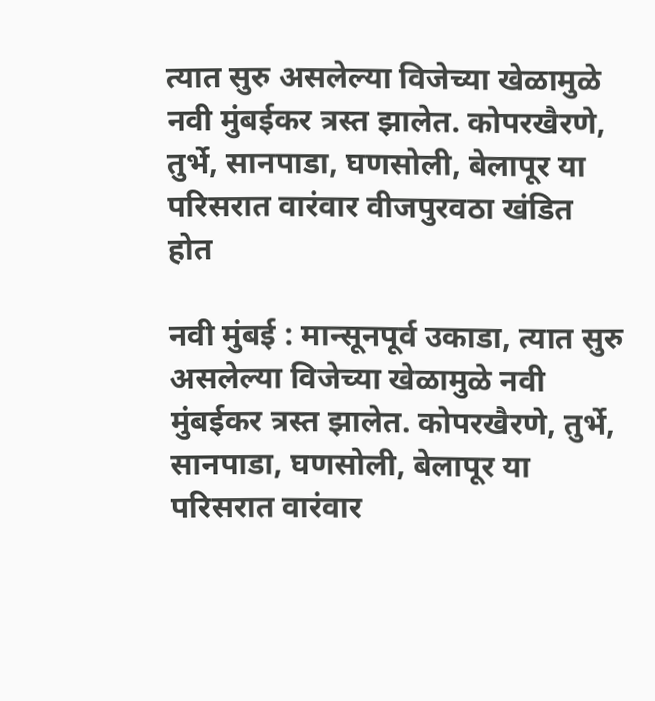त्यात सुरु असलेल्या विजेच्या खेळामुळे नवी मुंबईकर त्रस्त झालेत. कोपरखैरणे, तुर्भे, सानपाडा, घणसोली, बेलापूर या परिसरात वारंवार वीजपुरवठा खंडित होत

नवी मुंबई : मान्सूनपूर्व उकाडा, त्यात सुरु असलेल्या विजेच्या खेळामुळे नवी मुंबईकर त्रस्त झालेत. कोपरखैरणे, तुर्भे, सानपाडा, घणसोली, बेलापूर या परिसरात वारंवार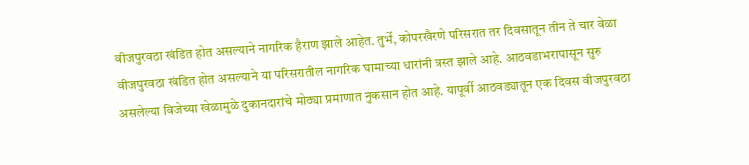वीजपुरवठा खंडित होत असल्याने नागरिक हैराण झाले आहेत. तुर्भे, कोपरखैरणे परिसरात तर दिवसातून तीन ते चार वेळा वीजपुरवठा खंडित होत असल्याने या परिसरातील नागरिक घामाच्या धारांनी त्रस्त झाले आहे. आठवडाभरापासून सुरु असलेल्या विजेच्या खेळामुळे दुकानदारांचे मोठ्या प्रमाणात नुकसान होत आहे. यापूर्वी आठवड्यातून एक दिवस वीजपुरवठा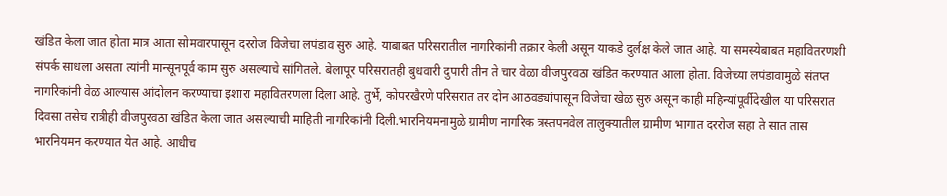खंडित केला जात होता मात्र आता सोमवारपासून दररोज विजेचा लपंडाव सुरु आहे. याबाबत परिसरातील नागरिकांनी तक्रार केली असून याकडे दुर्लक्ष केले जात आहे. या समस्येबाबत महावितरणशी संपर्क साधला असता त्यांनी मान्सूनपूर्व काम सुरु असल्याचे सांगितले. बेलापूर परिसरातही बुधवारी दुपारी तीन ते चार वेळा वीजपुरवठा खंडित करण्यात आला होता. विजेच्या लपंडावामुळे संतप्त नागरिकांनी वेळ आल्यास आंदोलन करण्याचा इशारा महावितरणला दिला आहे. तुर्भे, कोपरखैरणे परिसरात तर दोन आठवड्यांपासून विजेचा खेळ सुरु असून काही महिन्यांपूर्वीदेखील या परिसरात दिवसा तसेच रात्रीही वीजपुरवठा खंडित केला जात असल्याची माहिती नागरिकांनी दिली.भारनियमनामुळे ग्रामीण नागरिक त्रस्तपनवेल तालुक्यातील ग्रामीण भागात दररोज सहा ते सात तास भारनियमन करण्यात येत आहे. आधीच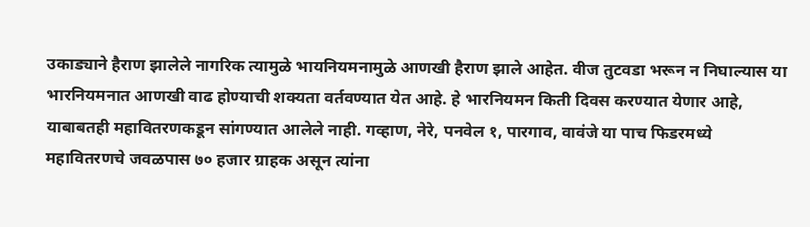उकाड्याने हैराण झालेले नागरिक त्यामुळे भायनियमनामुळे आणखी हैराण झाले आहेत. वीज तुटवडा भरून न निघाल्यास या भारनियमनात आणखी वाढ होण्याची शक्यता वर्तवण्यात येत आहे. हे भारनियमन किती दिवस करण्यात येणार आहे, याबाबतही महावितरणकडून सांगण्यात आलेले नाही. गव्हाण, नेरे, पनवेल १, पारगाव, वावंजे या पाच फिडरमध्ये महावितरणचे जवळपास ७० हजार ग्राहक असून त्यांना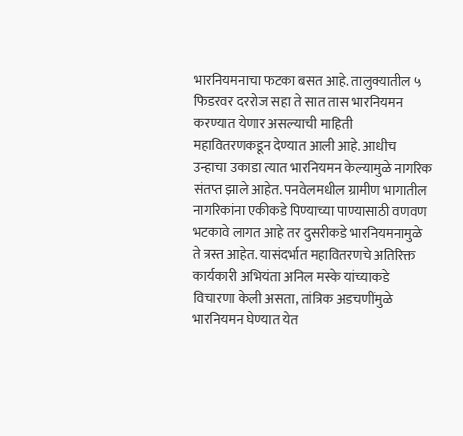भारनियमनाचा फटका बसत आहे. तालुक्यातील ५ फिडरवर दररोज सहा ते सात तास भारनियमन करण्यात येणार असल्याची माहिती महावितरणकडून देण्यात आली आहे. आधीच उन्हाचा उकाडा त्यात भारनियमन केल्यामुळे नागरिक संतप्त झाले आहेत. पनवेलमधील ग्रामीण भागातील नागरिकांना एकीकडे पिण्याच्या पाण्यासाठी वणवण भटकावे लागत आहे तर दुसरीकडे भारनियमनामुळे ते त्रस्त आहेत. यासंदर्भात महावितरणचे अतिरिक्त कार्यकारी अभियंता अनिल मस्के यांच्याकडे विचारणा केली असता, तांत्रिक अडचणींमुळे भारनियमन घेण्यात येत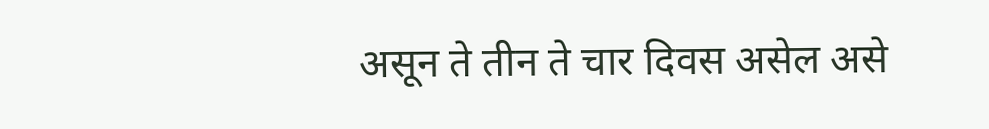असून ते तीन ते चार दिवस असेल असे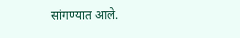सांगण्यात आले.